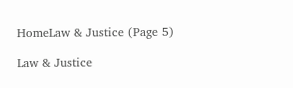HomeLaw & Justice (Page 5)

Law & Justice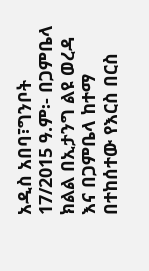አዲስ አበባ፣ግንቦት 17/2015 ዓ.ም፡- በጋምቤላ ክልል በኢታንግ ልዩ ወረዳ እና በጋምቤላ ከተማ በተከሰተው የእርስ በርስ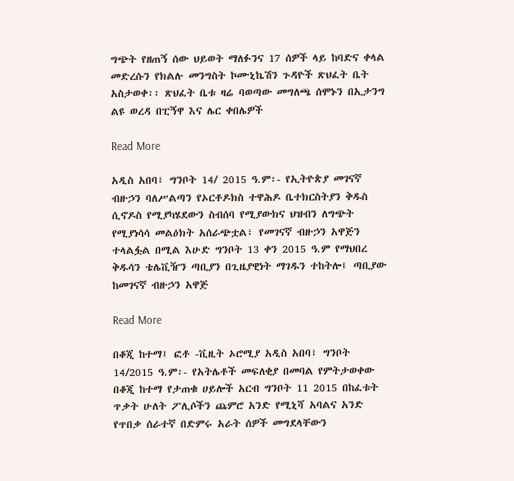ግጭት የዘጠኝ ሰው ህይወት ማለፉንና 17 ሰዎች ላይ ከባድና ቀላል መድረሱን የክልሉ መንግስት ኮሙኒኬሽን ጉዳዮች ጽህፈት ቤት አስታወቀ፡፡ ጽህፈት ቤቱ ዛሬ ባወጣው መግለጫ ሰሞኑን በኢታንግ ልዩ ወረዳ በፒኝዋ እና ሌር ቀበሌዎች

Read More

አዲስ አበባ፣ ግንቦት 14/ 2015 ዓ.ም፡- የኢትዮጵያ መገናኛ ብዙኃን ባለሥልጣን የኦርቶዶክስ ተዋሕዶ ቤተክርስትያን ቅዱስ ሲኖዶስ የሚያካሄደውን ስብሰባ የሚያውክና ህዝብን ለግጭት የሚያነሳሳ መልዕክት አሰራጭቷል፣ የመገናኛ ብዙኃን አዋጅን ተላልፏል በሚል እሁድ ግንቦት 13 ቀን 2015 ዓ.ም የማህበረ ቅዱሳን ቴሌቪዥን ጣቢያን በጊዜያዊነት ማገዱን ተከትሎ፤ ጣቢያው ከመገናኛ ብዙኃን አዋጅ

Read More

በቆጂ ከተማ፤ ፎቶ -ቪዚት ኦሮሚያ አዲስ አበባ፣ ግንቦት 14/2015 ዓ.ም፡- የአትሌቶች መፍለቂያ በመባል የምትታወቀው በቆጂ ከተማ የታጠቁ ሀይሎች አርብ ግንቦት 11 2015 በከፈቱት ጥቃት ሁለት ፖሊሶችን ጨምሮ አንድ የሚኒሻ አባልና አንድ የጥበቃ ሰራተኛ በድምሩ አራት ሰዎች መግደላቸውን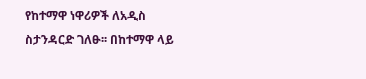የከተማዋ ነዋሪዎች ለአዲስ ስታንዳርድ ገለፁ፡፡ በከተማዋ ላይ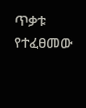ጥቃቱ የተፈፀመው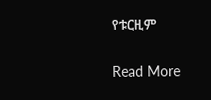የቱርዚም

Read More